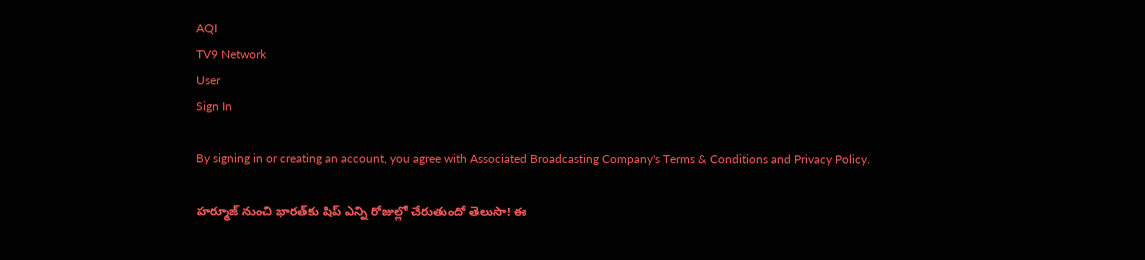AQI
TV9 Network
User
Sign In

By signing in or creating an account, you agree with Associated Broadcasting Company's Terms & Conditions and Privacy Policy.

హర్మూజ్ నుంచి భారత్‌కు షిప్ ఎన్ని రోజుల్లో చేరుతుందో తెలుసా! ఈ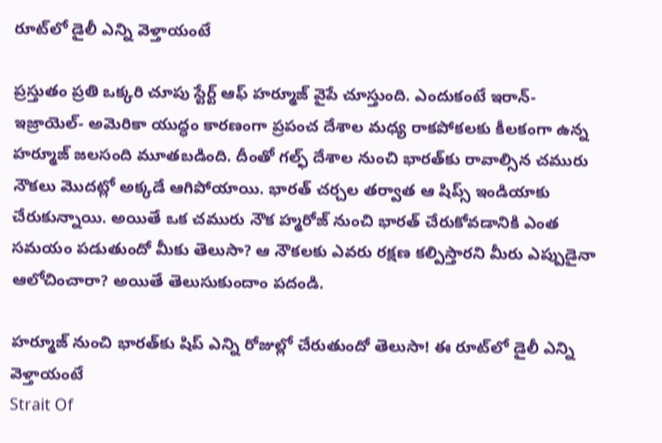రూట్‌లో డైలీ ఎన్ని వెళ్తాయంటే

ప్రస్తుతం ప్రతి ఒక్కరి చూపు స్టేర్ట్ ఆఫ్‌ హర్మూజ్ వైపే చూస్తుంది. ఎందుకంటే ఇరాన్- ఇజ్రాయెల్- అమెరికా యుద్ధం కారణంగా ప్రపంచ దేశాల మధ్య రాకపోకలకు కీలకంగా ఉన్న హర్మూజ్ జలసంది మూతబడింది. దీంతో గల్ఫ్ దేశాల నుంచి భారత్‌కు రావాల్సిన చమురు నౌకలు మొదట్లో అక్కడే ఆగిపోయాయి. భారత్‌ చర్చల తర్వాత ఆ షిప్స్‌ ఇండియాకు చేరుకున్నాయి. అయితే ఒక చమురు నౌక హ్మరోజ్‌ నుంచి భారత్‌ చేరుకోవడానికి ఎంత సమయం పడుతుందో మీకు తెలుసా? ఆ నౌకలకు ఎవరు రక్షణ కల్పిస్తారని మీరు ఎప్పుడైనా ఆలోచించారా? అయితే తెలుసుకుందాం పదండి.

హర్మూజ్ నుంచి భారత్‌కు షిప్ ఎన్ని రోజుల్లో చేరుతుందో తెలుసా! ఈ రూట్‌లో డైలీ ఎన్ని వెళ్తాయంటే
Strait Of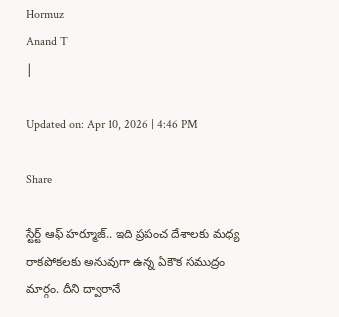Hormuz
Anand T
|

Updated on: Apr 10, 2026 | 4:46 PM

Share

స్టేర్ట్‌ ఆఫ్ హర్మూజ్.. ఇది ప్రపంచ దేశాలకు మధ్య రాకపోకలకు అనువుగా ఉన్న ఏకౌక సముద్రం మార్గం. దీని ద్వారానే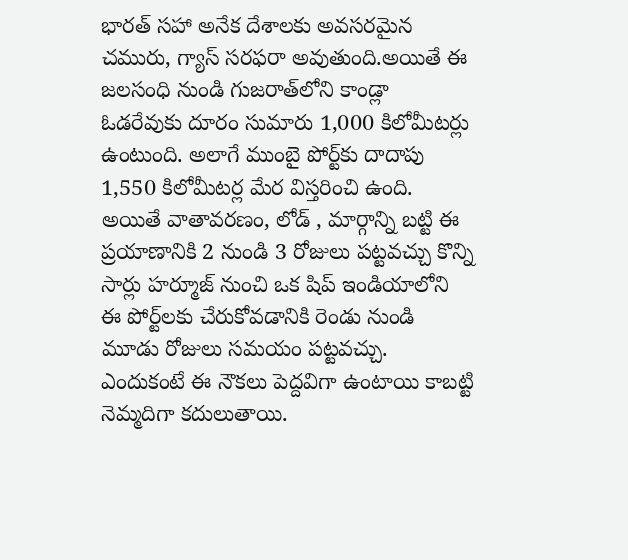భారత్ సహా అనేక దేశాలకు అవసరమైన చమురు, గ్యాస్ సరఫరా అవుతుంది.అయితే ఈ జలసంధి నుండి గుజరాత్‌లోని కాండ్లా ఓడరేవుకు దూరం సుమారు 1,000 కిలోమీటర్లు ఉంటుంది. అలాగే ముంబై పోర్ట్‌కు దాదాపు 1,550 కిలోమీటర్ల మేర విస్తరించి ఉంది. అయితే వాతావరణం, లోడ్ , మార్గాన్ని బట్టి ఈ ప్రయాణానికి 2 నుండి 3 రోజులు పట్టవచ్చు కొన్ని సార్లు హర్మూజ్ నుంచి ఒక షిప్‌ ఇండియాలోని ఈ పోర్ట్‌లకు చేరుకోవడానికి రెండు నుండి మూడు రోజులు సమయం పట్టవచ్చు. ఎందుకంటే ఈ నౌకలు పెద్దవిగా ఉంటాయి కాబట్టి నెమ్మదిగా కదులుతాయి.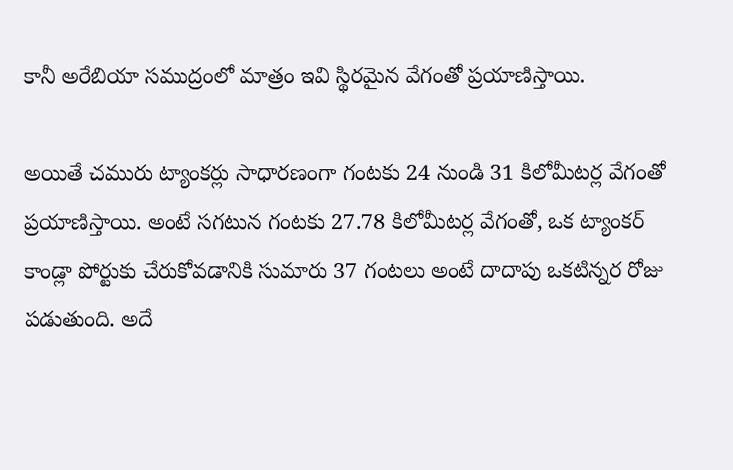కానీ అరేబియా సముద్రంలో మాత్రం ఇవి స్థిరమైన వేగంతో ప్రయాణిస్తాయి.

అయితే చమురు ట్యాంకర్లు సాధారణంగా గంటకు 24 నుండి 31 కిలోమీటర్ల వేగంతో ప్రయాణిస్తాయి. అంటే సగటున గంటకు 27.78 కిలోమీటర్ల వేగంతో, ఒక ట్యాంకర్ కాండ్లా పోర్టుకు చేరుకోవడానికి సుమారు 37 గంటలు అంటే దాదాపు ఒకటిన్నర రోజు పడుతుంది. అదే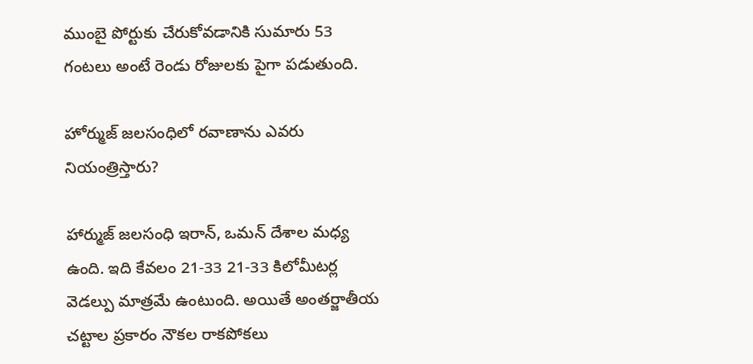ముంబై పోర్టుకు చేరుకోవడానికి సుమారు 53 గంటలు అంటే రెండు రోజులకు పైగా పడుతుంది.

హోర్ముజ్ జలసంధిలో రవాణాను ఎవరు నియంత్రిస్తారు?

హార్ముజ్ జలసంధి ఇరాన్, ఒమన్ దేశాల మధ్య ఉంది. ఇది కేవలం 21-33 21-33 కిలోమీటర్ల వెడల్పు మాత్రమే ఉంటుంది. అయితే అంతర్జాతీయ చట్టాల ప్రకారం నౌకల రాకపోకలు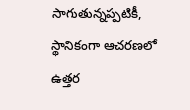సాగుతున్నప్పటికీ, స్థానికంగా ఆచరణలో ఉత్తర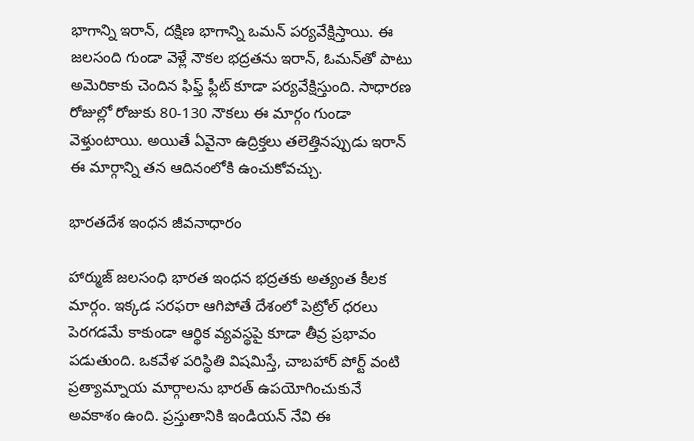భాగాన్ని ఇరాన్, దక్షిణ భాగాన్ని ఒమన్ పర్యవేక్షిస్తాయి. ఈ జలసంది గుండా వెళ్లే నౌకల భద్రతను ఇరాన్, ఓమన్‌తో పాటు అమెరికాకు చెందిన ఫిఫ్త్ ఫ్లీట్ కూడా పర్యవేక్షిస్తుంది. సాధారణ రోజుల్లో రోజుకు 80-130 నౌకలు ఈ మార్గం గుండా వెళ్తుంటాయి. అయితే ఏవైనా ఉద్రిక్తలు తలెత్తినప్పుడు ఇరాన్ ఈ మార్గాన్ని తన ఆదినంలోకి ఉంచుకోవచ్చు.

భారతదేశ ఇంధన జీవనాధారం

హార్ముజ్ జలసంధి భారత ఇంధన భద్రతకు అత్యంత కీలక మార్గం. ఇక్కడ సరఫరా ఆగిపోతే దేశంలో పెట్రోల్ ధరలు పెరగడమే కాకుండా ఆర్థిక వ్యవస్థపై కూడా తీవ్ర ప్రభావం పడుతుంది. ఒకవేళ పరిస్థితి విషమిస్తే, చాబహార్ పోర్ట్ వంటి ప్రత్యామ్నాయ మార్గాలను భారత్‌ ఉపయోగించుకునే అవకాశం ఉంది. ప్రస్తుతానికి ఇండియన్‌ నేవి ఈ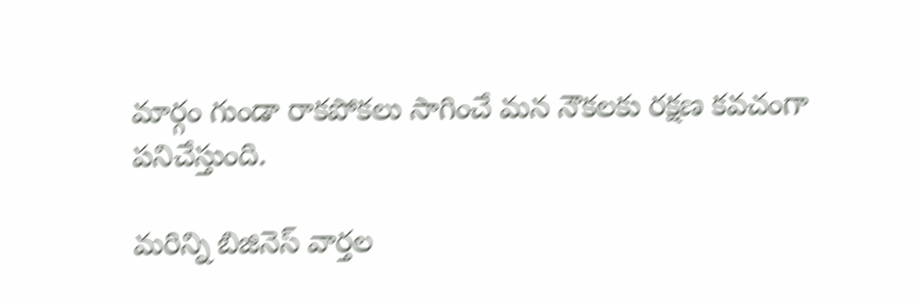మార్గం గుండా రాకపోకలు సాగించే మన నౌకలకు రక్షణ కవచంగా పనిచేస్తుంది.

మరిన్ని బిజినెస్ వార్తల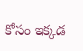కోసం ఇక్కడ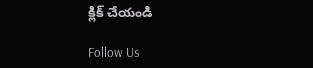క్లిక్ చేయండి

Follow Us